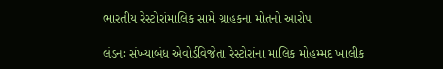ભારતીય રેસ્ટોરાંમાલિક સામે ગ્રાહકના મોતનો આરોપ

લંડનઃ સંખ્યાબંધ એવોર્ડવિજેતા રેસ્ટોરાંના માલિક મોહમ્મદ ખાલીક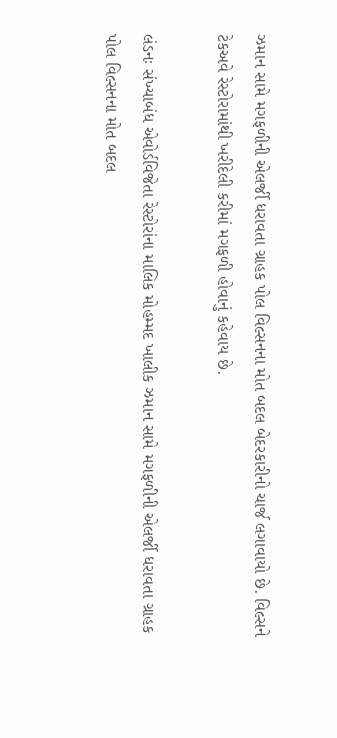ઝમાન સામે મગફળીની એલર્જી ધરાવતા ગ્રાહક પોલ વિલ્સનના મોત બદલ બેદરકારીનો ચાર્જ લગાવાયો છે. વિલ્સને ટેકઅવે રેસ્ટોરામાંથી ખરીદેલી કરીમાં મગફળી હોવાનું કહેવાય છે.

લંડનઃ સંખ્યાબંધ એવોર્ડવિજેતા રેસ્ટોરાંના માલિક મોહમ્મદ ખાલીક ઝમાન સામે મગફળીની એલર્જી ધરાવતા ગ્રાહક પોલ વિલ્સનના મોત બદલ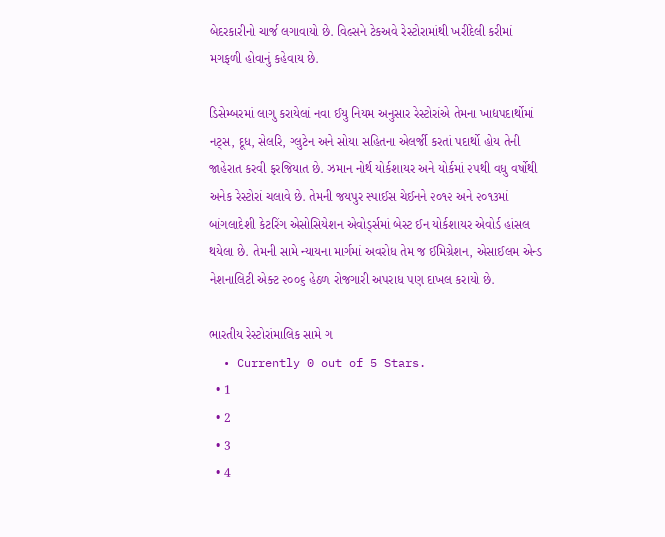બેદરકારીનો ચાર્જ લગાવાયો છે. વિલ્સને ટેકઅવે રેસ્ટોરામાંથી ખરીદેલી કરીમાં મગફળી હોવાનું કહેવાય છે.

ડિસેમ્બરમાં લાગુ કરાયેલાં નવા ઈયુ નિયમ અનુસાર રેસ્ટોરાંએ તેમના ખાદ્યપદાર્થોમાં નટ્સ, દૂધ, સેલરિ, ગ્લુટેન અને સોયા સહિતના એલર્જી કરતાં પદાર્થો હોય તેની જાહેરાત કરવી ફરજિયાત છે. ઝમાન નોર્થ યોર્કશાયર અને યોર્કમાં ૨૫થી વધુ વર્ષોથી અનેક રેસ્ટોરાં ચલાવે છે. તેમની જયપુર સ્પાઈસ ચેઈનને ૨૦૧૨ અને ૨૦૧૩માં બાંગલાદેશી કેટરિંગ એસોસિયેશન એવોર્ડ્સમાં બેસ્ટ ઈન યોર્કશાયર એવોર્ડ હાંસલ થયેલા છે. તેમની સામે ન્યાયના માર્ગમાં અવરોધ તેમ જ ઈમિગ્રેશન, એસાઈલમ એન્ડ નેશનાલિટી એક્ટ ૨૦૦૬ હેઠળ રોજગારી અપરાધ પણ દાખલ કરાયો છે.

ભારતીય રેસ્ટોરાંમાલિક સામે ગ
  • Currently 0 out of 5 Stars.
  • 1
  • 2
  • 3
  • 4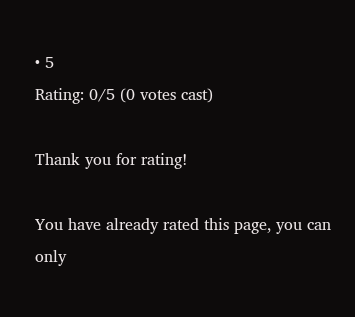• 5
Rating: 0/5 (0 votes cast)

Thank you for rating!

You have already rated this page, you can only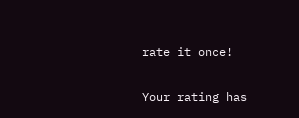rate it once!

Your rating has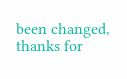been changed, thanks for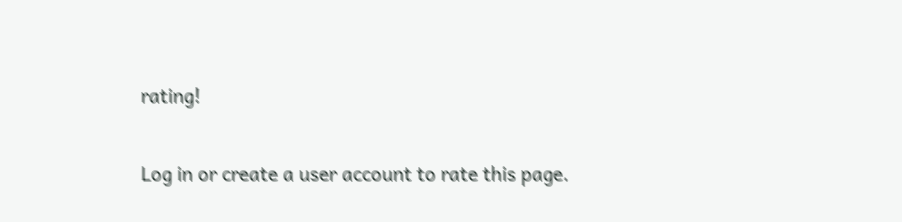rating!

Log in or create a user account to rate this page.